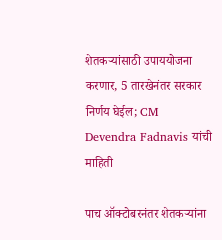शेतकऱ्यांसाठी उपाययोजना करणार, 5 तारखेनंतर सरकार निर्णय घेईल; CM Devendra Fadnavis यांची माहिती

पाच ऑक्टोबरनंतर शेतकऱ्यांना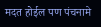मदत होईल पण पंचनामे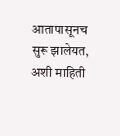आतापासूनच सुरू झालेयत, अशी माहिती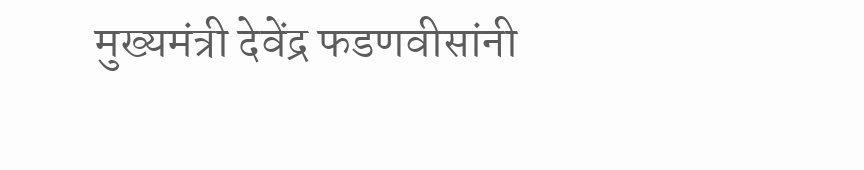मुख्यमंत्री देवेंद्र फडणवीसांनी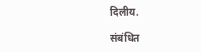दिलीय.

संबंधित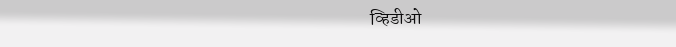व्हिडीओ